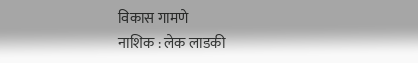विकास गामणे
नाशिक : लेक लाडकी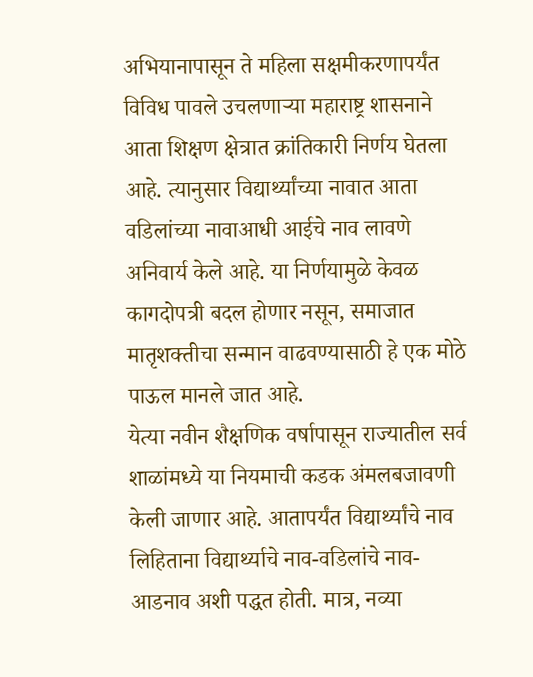अभियानापासून ते महिला सक्षमीकरणापर्यंत विविध पावले उचलणाऱ्या महाराष्ट्र शासनाने आता शिक्षण क्षेत्रात क्रांतिकारी निर्णय घेतला आहे. त्यानुसार विद्यार्थ्यांच्या नावात आता वडिलांच्या नावाआधी आईचे नाव लावणे अनिवार्य केले आहे. या निर्णयामुळे केवळ कागदोपत्री बदल होणार नसून, समाजात मातृशक्तीचा सन्मान वाढवण्यासाठी हे एक मोठे पाऊल मानले जात आहे.
येत्या नवीन शैक्षणिक वर्षापासून राज्यातील सर्व शाळांमध्ये या नियमाची कडक अंमलबजावणी केली जाणार आहे. आतापर्यंत विद्यार्थ्यांचे नाव लिहिताना विद्यार्थ्याचे नाव-वडिलांचे नाव-आडनाव अशी पद्धत होती. मात्र, नव्या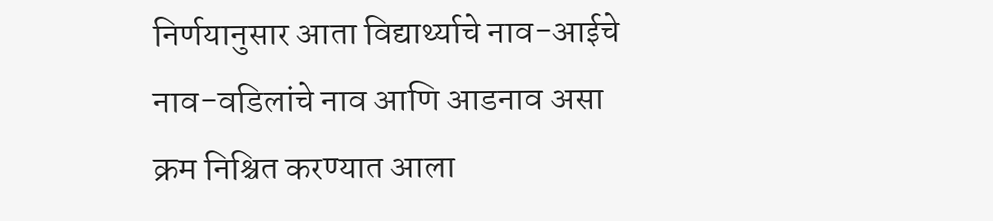निर्णयानुसार आता विद्यार्थ्याचे नाव-आईचे नाव-वडिलांचे नाव आणि आडनाव असा क्रम निश्चित करण्यात आला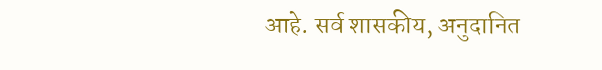आहे. सर्व शासकीय, अनुदानित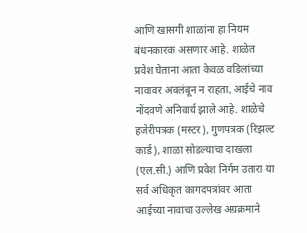आणि खासगी शाळांना हा नियम बंधनकारक असणार आहे. शाळेत प्रवेश घेताना आता केवळ वडिलांच्या नावावर अवलंबून न राहता, आईचे नाव नोंदवणे अनिवार्य झाले आहे. शाळेचे हजेरीपत्रक (मस्टर), गुणपत्रक (रिझल्ट कार्ड), शाळा सोडल्याचा दाखला (एल.सी.) आणि प्रवेश निर्गम उतारा या सर्व अधिकृत कागदपत्रांवर आता आईच्या नावाचा उल्लेख अग्रक्रमाने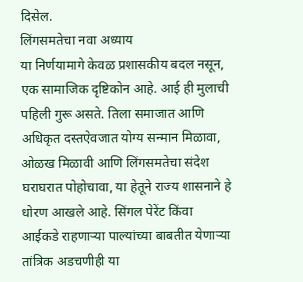दिसेल.
लिंगसमतेचा नवा अध्याय
या निर्णयामागे केवळ प्रशासकीय बदल नसून, एक सामाजिक दृष्टिकोन आहे. आई ही मुलाची पहिली गुरू असते. तिला समाजात आणि अधिकृत दस्तऐवजात योग्य सन्मान मिळावा, ओळख मिळावी आणि लिंगसमतेचा संदेश घराघरात पोहोचावा, या हेतूने राज्य शासनाने हे धोरण आखले आहे. सिंगल पेरेंट किंवा आईकडे राहणाऱ्या पाल्यांच्या बाबतीत येणाऱ्या तांत्रिक अडचणीही या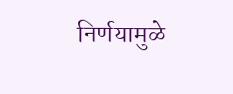निर्णयामुळे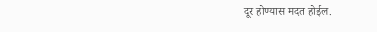दूर होण्यास मदत होईल.